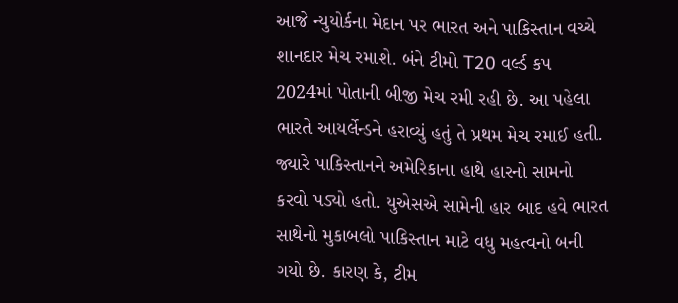આજે ન્યુયોર્કના મેદાન પર ભારત અને પાકિસ્તાન વચ્ચે શાનદાર મેચ રમાશે. બંને ટીમો T20 વર્લ્ડ કપ 2024માં પોતાની બીજી મેચ રમી રહી છે. આ પહેલા ભારતે આયર્લેન્ડને હરાવ્યું હતું તે પ્રથમ મેચ રમાઈ હતી. જ્યારે પાકિસ્તાનને અમેરિકાના હાથે હારનો સામનો કરવો પડ્યો હતો. યુએસએ સામેની હાર બાદ હવે ભારત સાથેનો મુકાબલો પાકિસ્તાન માટે વધુ મહત્વનો બની ગયો છે. કારણ કે, ટીમ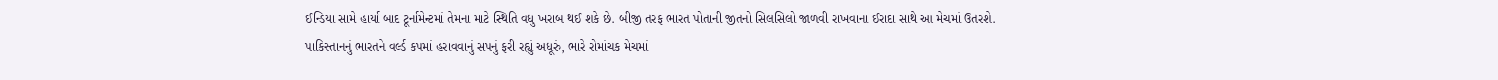ઈન્ડિયા સામે હાર્યા બાદ ટૂર્નામેન્ટમાં તેમના માટે સ્થિતિ વધુ ખરાબ થઈ શકે છે. બીજી તરફ ભારત પોતાની જીતનો સિલસિલો જાળવી રાખવાના ઈરાદા સાથે આ મેચમાં ઉતરશે.
પાકિસ્તાનનું ભારતને વર્લ્ડ કપમાં હરાવવાનું સપનું ફરી રહ્યું અધૂરું, ભારે રોમાંચક મેચમાં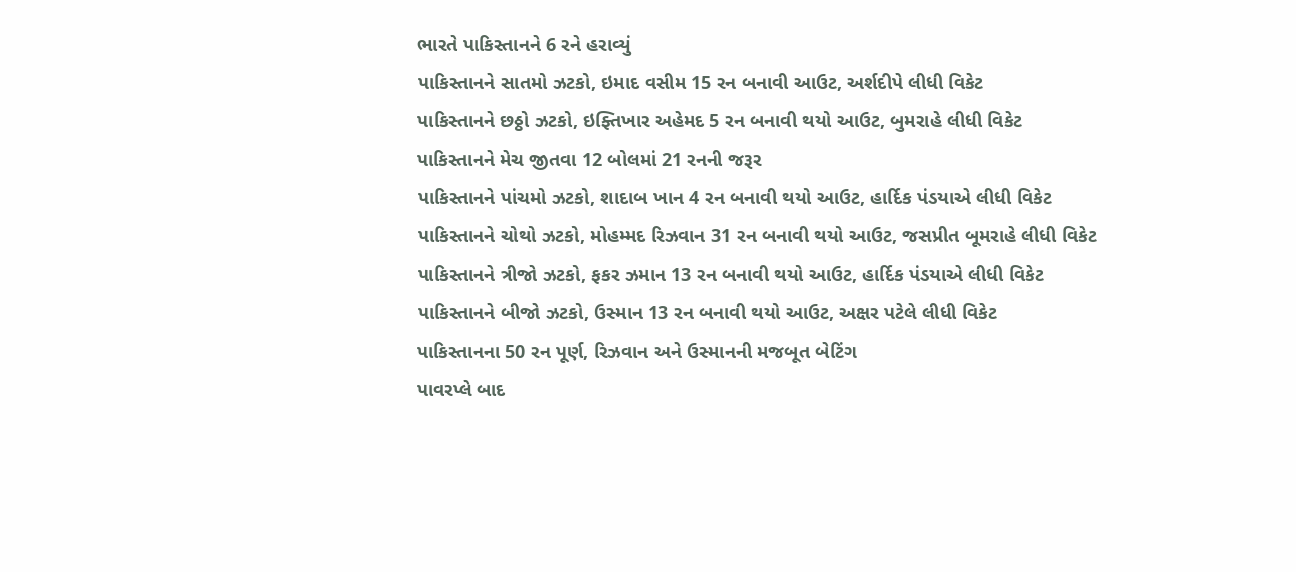ભારતે પાકિસ્તાનને 6 રને હરાવ્યું
પાકિસ્તાનને સાતમો ઝટકો, ઇમાદ વસીમ 15 રન બનાવી આઉટ, અર્શદીપે લીધી વિકેટ
પાકિસ્તાનને છઠ્ઠો ઝટકો, ઇફ્તિખાર અહેમદ 5 રન બનાવી થયો આઉટ, બુમરાહે લીધી વિકેટ
પાકિસ્તાનને મેચ જીતવા 12 બોલમાં 21 રનની જરૂર
પાકિસ્તાનને પાંચમો ઝટકો, શાદાબ ખાન 4 રન બનાવી થયો આઉટ, હાર્દિક પંડયાએ લીધી વિકેટ
પાકિસ્તાનને ચોથો ઝટકો, મોહમ્મદ રિઝવાન 31 રન બનાવી થયો આઉટ, જસપ્રીત બૂમરાહે લીધી વિકેટ
પાકિસ્તાનને ત્રીજો ઝટકો, ફકર ઝમાન 13 રન બનાવી થયો આઉટ, હાર્દિક પંડયાએ લીધી વિકેટ
પાકિસ્તાનને બીજો ઝટકો, ઉસ્માન 13 રન બનાવી થયો આઉટ, અક્ષર પટેલે લીધી વિકેટ
પાકિસ્તાનના 50 રન પૂર્ણ, રિઝવાન અને ઉસ્માનની મજબૂત બેટિંગ
પાવરપ્લે બાદ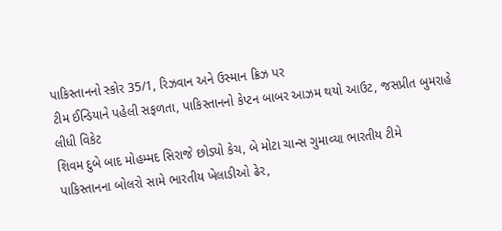પાકિસ્તાનનો સ્કોર 35/1, રિઝવાન અને ઉસ્માન ક્રિઝ પર
ટીમ ઈન્ડિયાને પહેલી સફળતા, પાકિસ્તાનનો કેપ્ટન બાબર આઝમ થયો આઉટ, જસપ્રીત બુમરાહે લીધી વિકેટ
શિવમ દુબે બાદ મોહમ્મદ સિરાજે છોડ્યો કેચ, બે મોટા ચાન્સ ગુમાવ્યા ભારતીય ટીમે
પાકિસ્તાનના બોલરો સામે ભારતીય ખેલાડીઓ ઢેર,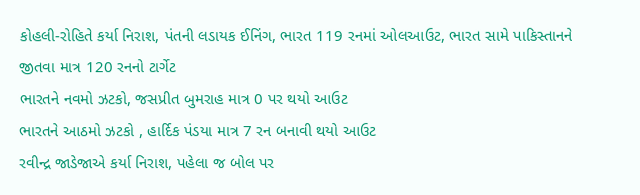કોહલી-રોહિતે કર્યા નિરાશ, પંતની લડાયક ઈનિંગ, ભારત 119 રનમાં ઓલઆઉટ, ભારત સામે પાકિસ્તાનને જીતવા માત્ર 120 રનનો ટાર્ગેટ
ભારતને નવમો ઝટકો, જસપ્રીત બુમરાહ માત્ર 0 પર થયો આઉટ
ભારતને આઠમો ઝટકો , હાર્દિક પંડયા માત્ર 7 રન બનાવી થયો આઉટ
રવીન્દ્ર જાડેજાએ કર્યા નિરાશ, પહેલા જ બોલ પર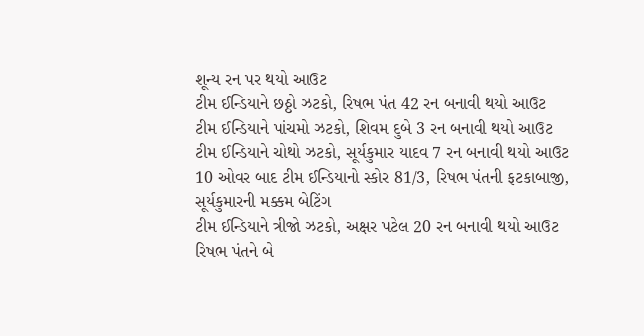શૂન્ય રન પર થયો આઉટ
ટીમ ઈન્ડિયાને છઠ્ઠો ઝટકો, રિષભ પંત 42 રન બનાવી થયો આઉટ
ટીમ ઈન્ડિયાને પાંચમો ઝટકો, શિવમ દુબે 3 રન બનાવી થયો આઉટ
ટીમ ઈન્ડિયાને ચોથો ઝટકો, સૂર્યકુમાર યાદવ 7 રન બનાવી થયો આઉટ
10 ઓવર બાદ ટીમ ઈન્ડિયાનો સ્કોર 81/3, રિષભ પંતની ફટકાબાજી, સૂર્યકુમારની મક્કમ બેટિંગ
ટીમ ઈન્ડિયાને ત્રીજો ઝટકો, અક્ષર પટેલ 20 રન બનાવી થયો આઉટ
રિષભ પંતને બે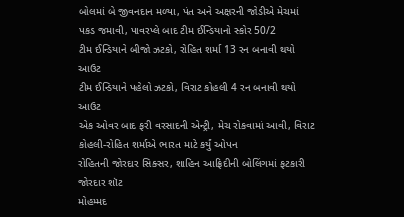બોલમાં બે જીવનદાન મળ્યા, પંત અને અક્ષરની જોડીએ મેચમાં પકડ જમાવી, પાવરપ્લે બાદ ટીમ ઈન્ડિયાનો સ્કોર 50/2
ટીમ ઈન્ડિયાને બીજો ઝટકો, રોહિત શર્મા 13 રન બનાવી થયો આઉટ
ટીમ ઈન્ડિયાને પહેલો ઝટકો, વિરાટ કોહલી 4 રન બનાવી થયો આઉટ
એક ઓવર બાદ ફરી વરસાદની એન્ટ્રી, મેચ રોકવામાં આવી, વિરાટ કોહલી-રોહિત શર્માએ ભારત માટે કર્યું ઓપન
રોહિતની જોરદાર સિક્સર, શાહિન આફ્રિદીની બોલિંગમાં ફટકારી જોરદાર શૉટ
મોહમ્મદ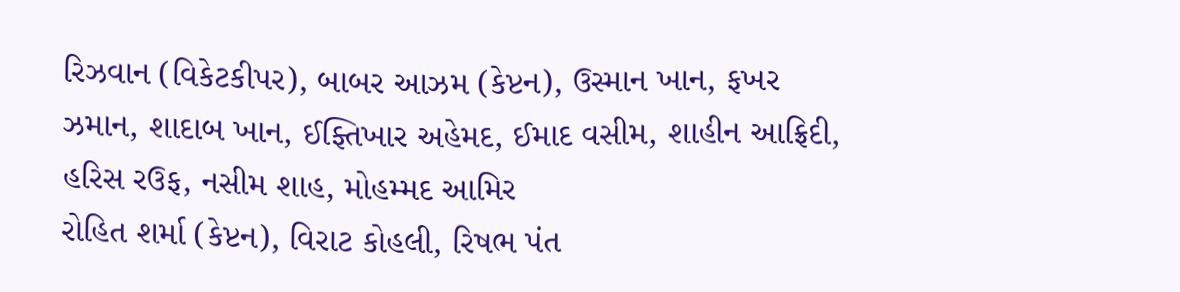રિઝવાન (વિકેટકીપર), બાબર આઝમ (કેપ્ટન), ઉસ્માન ખાન, ફખર ઝમાન, શાદાબ ખાન, ઈફ્તિખાર અહેમદ, ઈમાદ વસીમ, શાહીન આફ્રિદી, હરિસ રઉફ, નસીમ શાહ, મોહમ્મદ આમિર
રોહિત શર્મા (કેપ્ટન), વિરાટ કોહલી, રિષભ પંત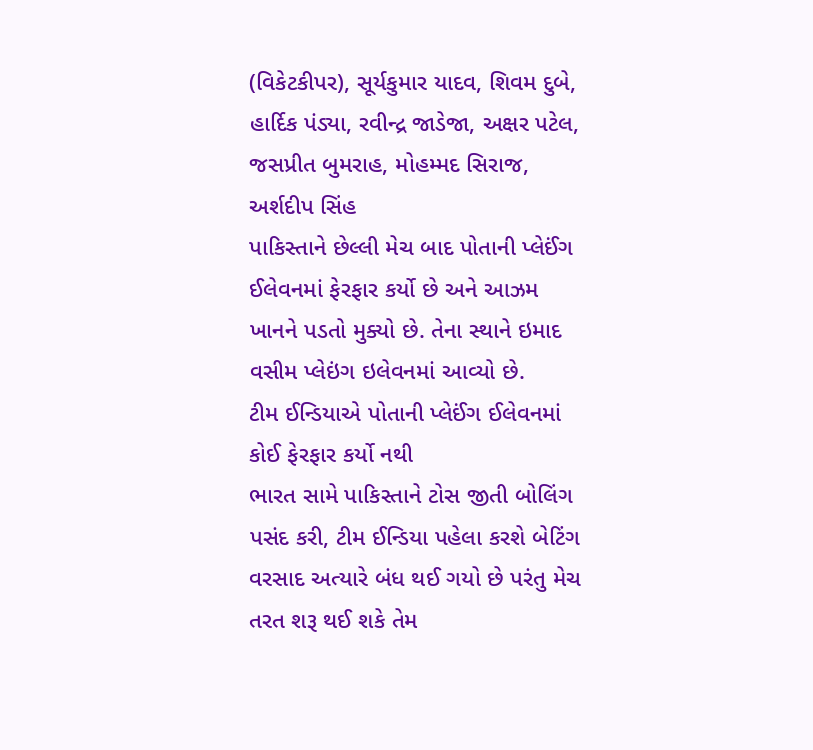(વિકેટકીપર), સૂર્યકુમાર યાદવ, શિવમ દુબે, હાર્દિક પંડ્યા, રવીન્દ્ર જાડેજા, અક્ષર પટેલ, જસપ્રીત બુમરાહ, મોહમ્મદ સિરાજ, અર્શદીપ સિંહ
પાકિસ્તાને છેલ્લી મેચ બાદ પોતાની પ્લેઈંગ ઈલેવનમાં ફેરફાર કર્યો છે અને આઝમ ખાનને પડતો મુક્યો છે. તેના સ્થાને ઇમાદ વસીમ પ્લેઇંગ ઇલેવનમાં આવ્યો છે.
ટીમ ઈન્ડિયાએ પોતાની પ્લેઈંગ ઈલેવનમાં કોઈ ફેરફાર કર્યો નથી
ભારત સામે પાકિસ્તાને ટોસ જીતી બોલિંગ પસંદ કરી, ટીમ ઈન્ડિયા પહેલા કરશે બેટિંગ
વરસાદ અત્યારે બંધ થઈ ગયો છે પરંતુ મેચ તરત શરૂ થઈ શકે તેમ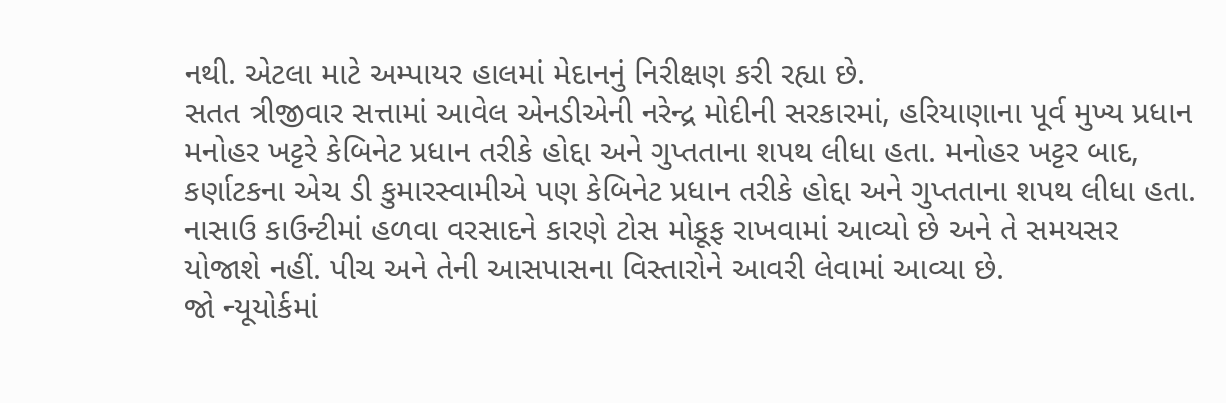નથી. એટલા માટે અમ્પાયર હાલમાં મેદાનનું નિરીક્ષણ કરી રહ્યા છે.
સતત ત્રીજીવાર સત્તામાં આવેલ એનડીએની નરેન્દ્ર મોદીની સરકારમાં, હરિયાણાના પૂર્વ મુખ્ય પ્રધાન મનોહર ખટ્ટરે કેબિનેટ પ્રધાન તરીકે હોદ્દા અને ગુપ્તતાના શપથ લીધા હતા. મનોહર ખટ્ટર બાદ, કર્ણાટકના એચ ડી કુમારસ્વામીએ પણ કેબિનેટ પ્રધાન તરીકે હોદ્દા અને ગુપ્તતાના શપથ લીધા હતા.
નાસાઉ કાઉન્ટીમાં હળવા વરસાદને કારણે ટોસ મોકૂફ રાખવામાં આવ્યો છે અને તે સમયસર યોજાશે નહીં. પીચ અને તેની આસપાસના વિસ્તારોને આવરી લેવામાં આવ્યા છે.
જો ન્યૂયોર્કમાં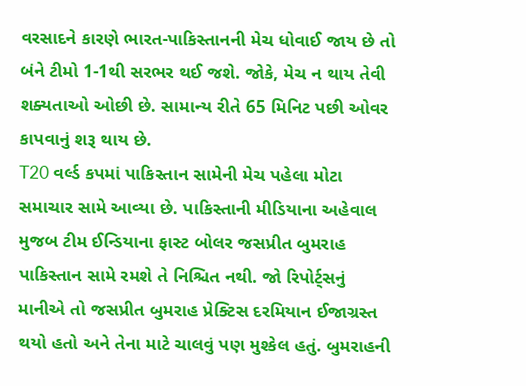વરસાદને કારણે ભારત-પાકિસ્તાનની મેચ ધોવાઈ જાય છે તો બંને ટીમો 1-1થી સરભર થઈ જશે. જોકે, મેચ ન થાય તેવી શક્યતાઓ ઓછી છે. સામાન્ય રીતે 65 મિનિટ પછી ઓવર કાપવાનું શરૂ થાય છે.
T20 વર્લ્ડ કપમાં પાકિસ્તાન સામેની મેચ પહેલા મોટા સમાચાર સામે આવ્યા છે. પાકિસ્તાની મીડિયાના અહેવાલ મુજબ ટીમ ઈન્ડિયાના ફાસ્ટ બોલર જસપ્રીત બુમરાહ પાકિસ્તાન સામે રમશે તે નિશ્ચિત નથી. જો રિપોર્ટ્સનું માનીએ તો જસપ્રીત બુમરાહ પ્રેક્ટિસ દરમિયાન ઈજાગ્રસ્ત થયો હતો અને તેના માટે ચાલવું પણ મુશ્કેલ હતું. બુમરાહની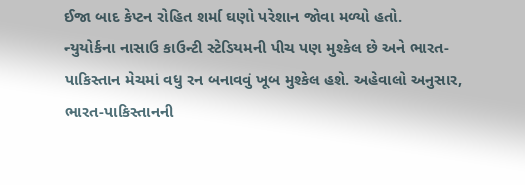ઈજા બાદ કેપ્ટન રોહિત શર્મા ઘણો પરેશાન જોવા મળ્યો હતો.
ન્યુયોર્કના નાસાઉ કાઉન્ટી સ્ટેડિયમની પીચ પણ મુશ્કેલ છે અને ભારત-પાકિસ્તાન મેચમાં વધુ રન બનાવવું ખૂબ મુશ્કેલ હશે. અહેવાલો અનુસાર, ભારત-પાકિસ્તાનની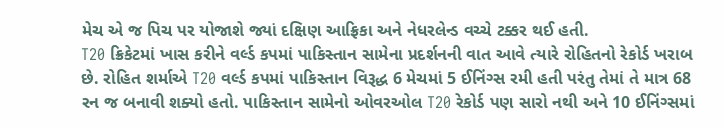મેચ એ જ પિચ પર યોજાશે જ્યાં દક્ષિણ આફ્રિકા અને નેધરલેન્ડ વચ્ચે ટક્કર થઈ હતી.
T20 ક્રિકેટમાં ખાસ કરીને વર્લ્ડ કપમાં પાકિસ્તાન સામેના પ્રદર્શનની વાત આવે ત્યારે રોહિતનો રેકોર્ડ ખરાબ છે. રોહિત શર્માએ T20 વર્લ્ડ કપમાં પાકિસ્તાન વિરૂદ્ધ 6 મેચમાં 5 ઈનિંગ્સ રમી હતી પરંતુ તેમાં તે માત્ર 68 રન જ બનાવી શક્યો હતો. પાકિસ્તાન સામેનો ઓવરઓલ T20 રેકોર્ડ પણ સારો નથી અને 10 ઈનિંગ્સમાં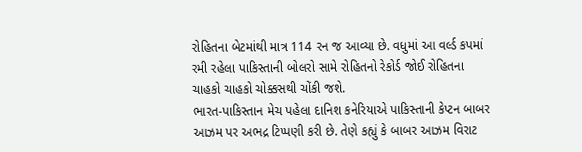રોહિતના બેટમાંથી માત્ર 114 રન જ આવ્યા છે. વધુમાં આ વર્લ્ડ કપમાં રમી રહેલા પાકિસ્તાની બોલરો સામે રોહિતનો રેકોર્ડ જોઈ રોહિતના ચાહકો ચાહકો ચોક્કસથી ચોંકી જશે.
ભારત-પાકિસ્તાન મેચ પહેલા દાનિશ કનેરિયાએ પાકિસ્તાની કેપ્ટન બાબર આઝમ પર અભદ્ર ટિપ્પણી કરી છે. તેણે કહ્યું કે બાબર આઝમ વિરાટ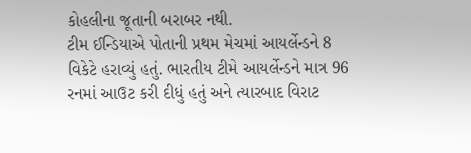કોહલીના જૂતાની બરાબર નથી.
ટીમ ઈન્ડિયાએ પોતાની પ્રથમ મેચમાં આયર્લેન્ડને 8 વિકેટે હરાવ્યું હતું. ભારતીય ટીમે આયર્લેન્ડને માત્ર 96 રનમાં આઉટ કરી દીધું હતું અને ત્યારબાદ વિરાટ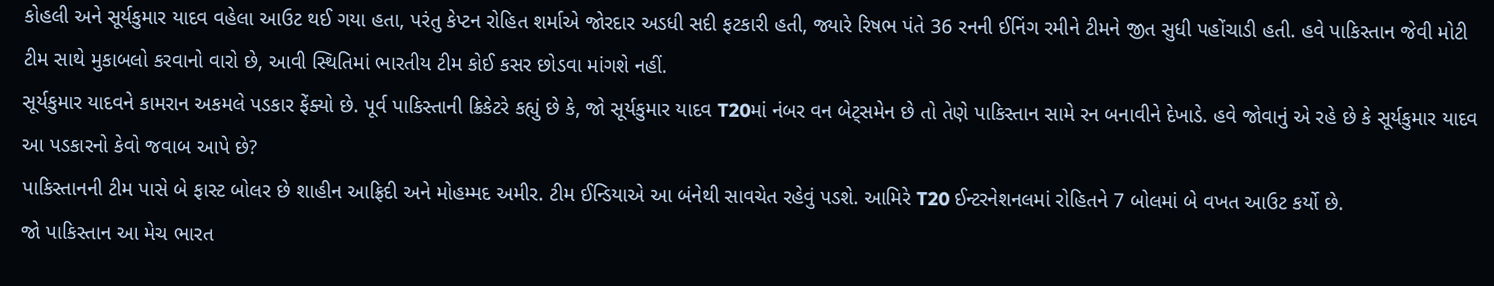કોહલી અને સૂર્યકુમાર યાદવ વહેલા આઉટ થઈ ગયા હતા, પરંતુ કેપ્ટન રોહિત શર્માએ જોરદાર અડધી સદી ફટકારી હતી, જ્યારે રિષભ પંતે 36 રનની ઈનિંગ રમીને ટીમને જીત સુધી પહોંચાડી હતી. હવે પાકિસ્તાન જેવી મોટી ટીમ સાથે મુકાબલો કરવાનો વારો છે, આવી સ્થિતિમાં ભારતીય ટીમ કોઈ કસર છોડવા માંગશે નહીં.
સૂર્યકુમાર યાદવને કામરાન અકમલે પડકાર ફેંક્યો છે. પૂર્વ પાકિસ્તાની ક્રિકેટરે કહ્યું છે કે, જો સૂર્યકુમાર યાદવ T20માં નંબર વન બેટ્સમેન છે તો તેણે પાકિસ્તાન સામે રન બનાવીને દેખાડે. હવે જોવાનું એ રહે છે કે સૂર્યકુમાર યાદવ આ પડકારનો કેવો જવાબ આપે છે?
પાકિસ્તાનની ટીમ પાસે બે ફાસ્ટ બોલર છે શાહીન આફ્રિદી અને મોહમ્મદ અમીર. ટીમ ઈન્ડિયાએ આ બંનેથી સાવચેત રહેવું પડશે. આમિરે T20 ઈન્ટરનેશનલમાં રોહિતને 7 બોલમાં બે વખત આઉટ કર્યો છે.
જો પાકિસ્તાન આ મેચ ભારત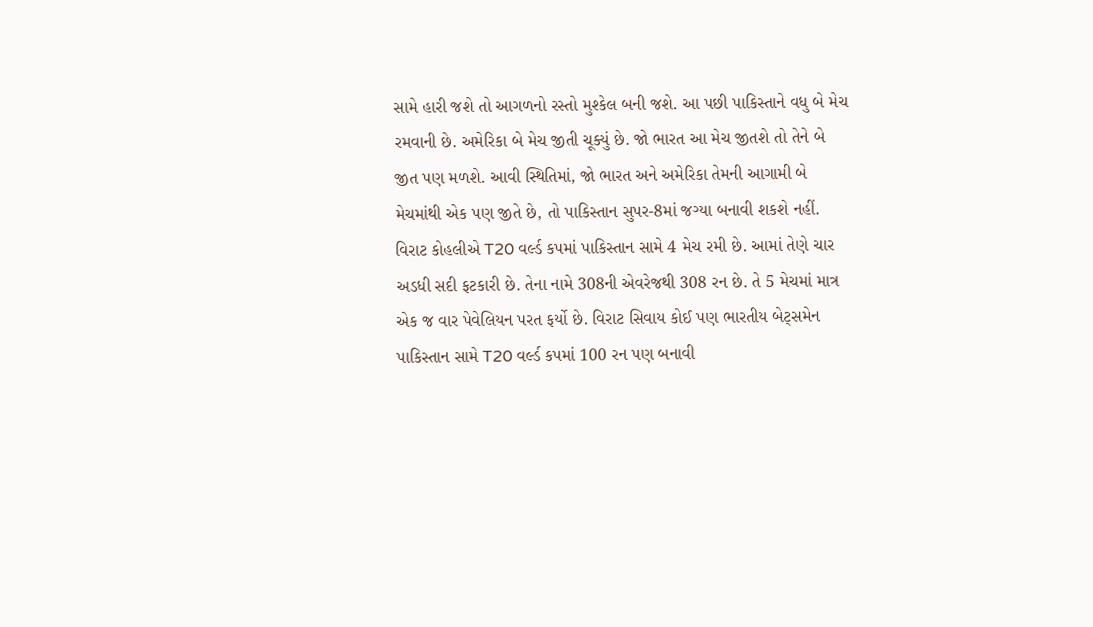સામે હારી જશે તો આગળનો રસ્તો મુશ્કેલ બની જશે. આ પછી પાકિસ્તાને વધુ બે મેચ રમવાની છે. અમેરિકા બે મેચ જીતી ચૂક્યું છે. જો ભારત આ મેચ જીતશે તો તેને બે જીત પણ મળશે. આવી સ્થિતિમાં, જો ભારત અને અમેરિકા તેમની આગામી બે મેચમાંથી એક પણ જીતે છે, તો પાકિસ્તાન સુપર-8માં જગ્યા બનાવી શકશે નહીં.
વિરાટ કોહલીએ T20 વર્લ્ડ કપમાં પાકિસ્તાન સામે 4 મેચ રમી છે. આમાં તેણે ચાર અડધી સદી ફટકારી છે. તેના નામે 308ની એવરેજથી 308 રન છે. તે 5 મેચમાં માત્ર એક જ વાર પેવેલિયન પરત ફર્યો છે. વિરાટ સિવાય કોઈ પણ ભારતીય બેટ્સમેન પાકિસ્તાન સામે T20 વર્લ્ડ કપમાં 100 રન પણ બનાવી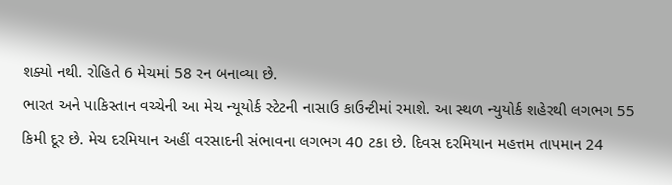શક્યો નથી. રોહિતે 6 મેચમાં 58 રન બનાવ્યા છે.
ભારત અને પાકિસ્તાન વચ્ચેની આ મેચ ન્યૂયોર્ક સ્ટેટની નાસાઉ કાઉન્ટીમાં રમાશે. આ સ્થળ ન્યુયોર્ક શહેરથી લગભગ 55 કિમી દૂર છે. મેચ દરમિયાન અહીં વરસાદની સંભાવના લગભગ 40 ટકા છે. દિવસ દરમિયાન મહત્તમ તાપમાન 24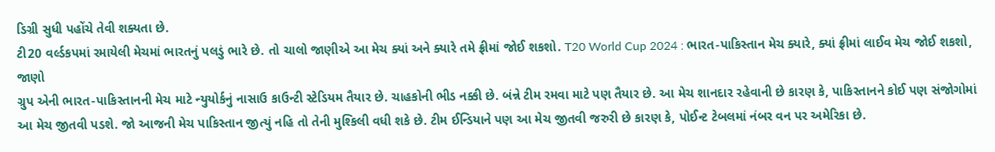ડિગ્રી સુધી પહોંચે તેવી શક્યતા છે.
ટી20 વર્લ્ડકપમાં રમાયેલી મેચમાં ભારતનું પલડું ભારે છે. તો ચાલો જાણીએ આ મેચ ક્યાં અને ક્યારે તમે ફ્રીમાં જોઈ શકશો. T20 World Cup 2024 : ભારત-પાકિસ્તાન મેચ ક્યારે, ક્યાં ફ્રીમાં લાઈવ મેચ જોઈ શકશો, જાણો
ગ્રુપ એની ભારત-પાકિસ્તાનની મેચ માટે ન્યુયોર્કનું નાસાઉ કાઉન્ટી સ્ટેડિયમ તૈયાર છે. ચાહકોની ભીડ નક્કી છે. બંન્ને ટીમ રમવા માટે પણ તૈયાર છે. આ મેચ શાનદાર રહેવાની છે કારણ કે, પાકિસ્તાનને કોઈ પણ સંજોગોમાં આ મેચ જીતવી પડશે. જો આજની મેચ પાકિસ્તાન જીત્યું નહિ તો તેની મુશ્કિલી વધી શકે છે. ટીમ ઈન્ડિયાને પણ આ મેચ જીતવી જરુરી છે કારણ કે, પોઈન્ટ ટેબલમાં નંબર વન પર અમેરિકા છે.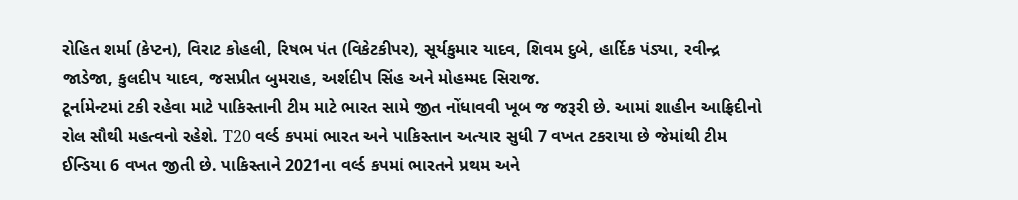રોહિત શર્મા (કેપ્ટન), વિરાટ કોહલી, રિષભ પંત (વિકેટકીપર), સૂર્યકુમાર યાદવ, શિવમ દુબે, હાર્દિક પંડ્યા, રવીન્દ્ર જાડેજા, કુલદીપ યાદવ, જસપ્રીત બુમરાહ, અર્શદીપ સિંહ અને મોહમ્મદ સિરાજ.
ટૂર્નામેન્ટમાં ટકી રહેવા માટે પાકિસ્તાની ટીમ માટે ભારત સામે જીત નોંધાવવી ખૂબ જ જરૂરી છે. આમાં શાહીન આફ્રિદીનો રોલ સૌથી મહત્વનો રહેશે. T20 વર્લ્ડ કપમાં ભારત અને પાકિસ્તાન અત્યાર સુધી 7 વખત ટકરાયા છે જેમાંથી ટીમ ઈન્ડિયા 6 વખત જીતી છે. પાકિસ્તાને 2021ના વર્લ્ડ કપમાં ભારતને પ્રથમ અને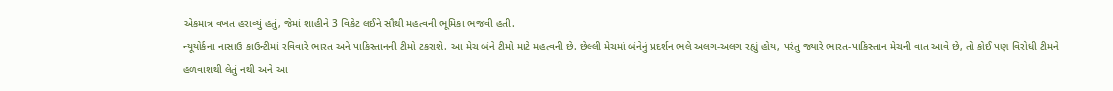એકમાત્ર વખત હરાવ્યું હતું, જેમાં શાહીને 3 વિકેટ લઈને સૌથી મહત્વની ભૂમિકા ભજવી હતી.
ન્યૂયોર્કના નાસાઉ કાઉન્ટીમાં રવિવારે ભારત અને પાકિસ્તાનની ટીમો ટકરાશે. આ મેચ બંને ટીમો માટે મહત્વની છે. છેલ્લી મેચમાં બંનેનું પ્રદર્શન ભલે અલગ-અલગ રહ્યું હોય, પરંતુ જ્યારે ભારત-પાકિસ્તાન મેચની વાત આવે છે, તો કોઈ પણ વિરોધી ટીમને હળવાશથી લેતું નથી અને આ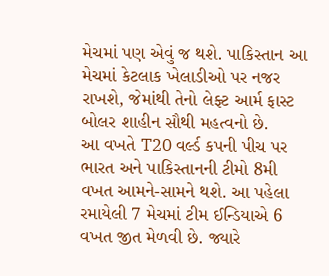મેચમાં પણ એવું જ થશે. પાકિસ્તાન આ મેચમાં કેટલાક ખેલાડીઓ પર નજર રાખશે, જેમાંથી તેનો લેફ્ટ આર્મ ફાસ્ટ બોલર શાહીન સૌથી મહત્વનો છે.
આ વખતે T20 વર્લ્ડ કપની પીચ પર ભારત અને પાકિસ્તાનની ટીમો 8મી વખત આમને-સામને થશે. આ પહેલા રમાયેલી 7 મેચમાં ટીમ ઈન્ડિયાએ 6 વખત જીત મેળવી છે. જ્યારે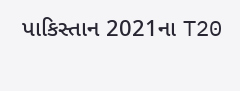પાકિસ્તાન 2021ના T20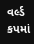વર્લ્ડ કપમાં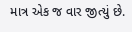માત્ર એક જ વાર જીત્યું છે.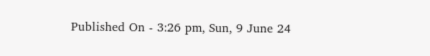Published On - 3:26 pm, Sun, 9 June 24